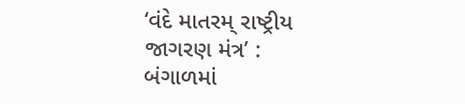‘વંદે માતરમ્ રાષ્ટ્રીય જાગરણ મંત્ર’ : બંગાળમાં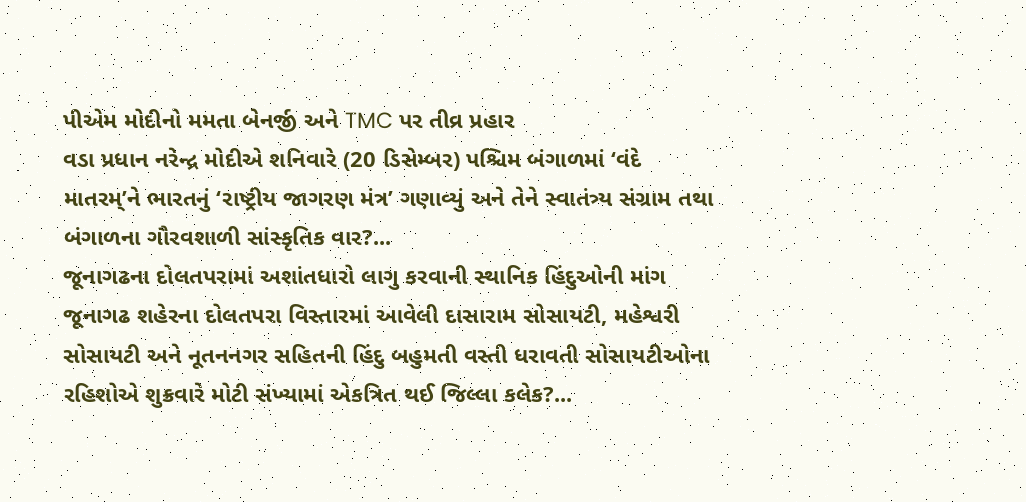પીએમ મોદીનો મમતા બેનર્જી અને TMC પર તીવ્ર પ્રહાર
વડા પ્રધાન નરેન્દ્ર મોદીએ શનિવારે (20 ડિસેમ્બર) પશ્ચિમ બંગાળમાં ‘વંદે માતરમ્’ને ભારતનું ‘રાષ્ટ્રીય જાગરણ મંત્ર’ ગણાવ્યું અને તેને સ્વાતંત્ર્ય સંગ્રામ તથા બંગાળના ગૌરવશાળી સાંસ્કૃતિક વાર?...
જૂનાગઢના દોલતપરામાં અશાંતધારો લાગુ કરવાની સ્થાનિક હિંદુઓની માંગ
જૂનાગઢ શહેરના દોલતપરા વિસ્તારમાં આવેલી દાસારામ સોસાયટી, મહેશ્વરી સોસાયટી અને નૂતનનગર સહિતની હિંદુ બહુમતી વસ્તી ધરાવતી સોસાયટીઓના રહિશોએ શુક્રવારે મોટી સંખ્યામાં એકત્રિત થઈ જિલ્લા કલેક?...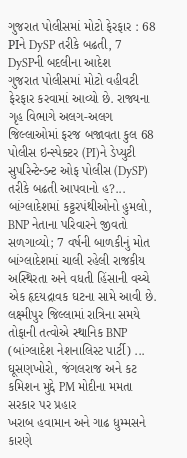ગુજરાત પોલીસમાં મોટો ફેરફાર : 68 PIને DySP તરીકે બઢતી, 7 DySPની બદલીના આદેશ
ગુજરાત પોલીસમાં મોટો વહીવટી ફેરફાર કરવામાં આવ્યો છે. રાજ્યના ગૃહ વિભાગે અલગ-અલગ જિલ્લાઓમાં ફરજ બજાવતા કુલ 68 પોલીસ ઇન્સ્પેક્ટર (PI)ને ડેપ્યુટી સુપરિન્ટેન્ડન્ટ ઓફ પોલીસ (DySP) તરીકે બઢતી આપવાનો હ?...
બાંગ્લાદેશમાં કટ્ટરપંથીઓનો હુમલો, BNP નેતાના પરિવારને જીવતો સળગાવ્યો; 7 વર્ષની બાળકીનું મોત
બાંગ્લાદેશમાં ચાલી રહેલી રાજકીય અસ્થિરતા અને વધતી હિંસાની વચ્ચે એક હૃદયદ્રાવક ઘટના સામે આવી છે. લક્ષ્મીપુર જિલ્લામાં રાત્રિના સમયે તોફાની તત્વોએ સ્થાનિક BNP (બાંગ્લાદેશ નેશનાલિસ્ટ પાર્ટી) ...
ઘૂસણખોરો, જંગલરાજ અને કટ કમિશન મુદ્દે PM મોદીના મમતા સરકાર પર પ્રહાર
ખરાબ હવામાન અને ગાઢ ધુમ્મસને કારણે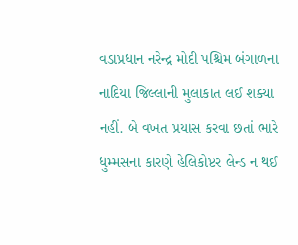વડાપ્રધાન નરેન્દ્ર મોદી પશ્ચિમ બંગાળના નાદિયા જિલ્લાની મુલાકાત લઈ શક્યા નહીં. બે વખત પ્રયાસ કરવા છતાં ભારે ધુમ્મસના કારણે હેલિકોપ્ટર લેન્ડ ન થઈ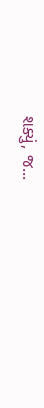શક્યું, જ...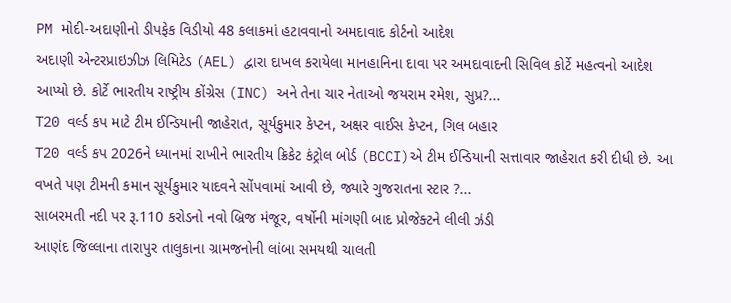PM મોદી-અદાણીનો ડીપફેક વિડીયો 48 કલાકમાં હટાવવાનો અમદાવાદ કોર્ટનો આદેશ
અદાણી એન્ટરપ્રાઇઝીઝ લિમિટેડ (AEL) દ્વારા દાખલ કરાયેલા માનહાનિના દાવા પર અમદાવાદની સિવિલ કોર્ટે મહત્વનો આદેશ આપ્યો છે. કોર્ટે ભારતીય રાષ્ટ્રીય કોંગ્રેસ (INC) અને તેના ચાર નેતાઓ જયરામ રમેશ, સુપ્ર?...
T20 વર્લ્ડ કપ માટે ટીમ ઈન્ડિયાની જાહેરાત, સૂર્યકુમાર કેપ્ટન, અક્ષર વાઈસ કેપ્ટન, ગિલ બહાર
T20 વર્લ્ડ કપ 2026ને ધ્યાનમાં રાખીને ભારતીય ક્રિકેટ કંટ્રોલ બોર્ડ (BCCI)એ ટીમ ઈન્ડિયાની સત્તાવાર જાહેરાત કરી દીધી છે. આ વખતે પણ ટીમની કમાન સૂર્યકુમાર યાદવને સોંપવામાં આવી છે, જ્યારે ગુજરાતના સ્ટાર ?...
સાબરમતી નદી પર રૂ.110 કરોડનો નવો બ્રિજ મંજૂર, વર્ષોની માંગણી બાદ પ્રોજેક્ટને લીલી ઝંડી
આણંદ જિલ્લાના તારાપુર તાલુકાના ગ્રામજનોની લાંબા સમયથી ચાલતી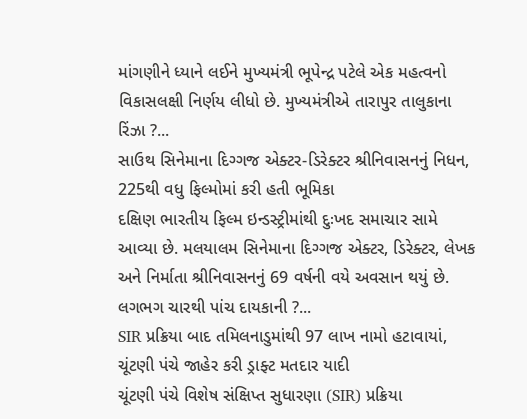માંગણીને ધ્યાને લઈને મુખ્યમંત્રી ભૂપેન્દ્ર પટેલે એક મહત્વનો વિકાસલક્ષી નિર્ણય લીધો છે. મુખ્યમંત્રીએ તારાપુર તાલુકાના રિંઝા ?...
સાઉથ સિનેમાના દિગ્ગજ એક્ટર-ડિરેક્ટર શ્રીનિવાસનનું નિધન, 225થી વધુ ફિલ્મોમાં કરી હતી ભૂમિકા
દક્ષિણ ભારતીય ફિલ્મ ઇન્ડસ્ટ્રીમાંથી દુઃખદ સમાચાર સામે આવ્યા છે. મલયાલમ સિનેમાના દિગ્ગજ એક્ટર, ડિરેક્ટર, લેખક અને નિર્માતા શ્રીનિવાસનનું 69 વર્ષની વયે અવસાન થયું છે. લગભગ ચારથી પાંચ દાયકાની ?...
SIR પ્રક્રિયા બાદ તમિલનાડુમાંથી 97 લાખ નામો હટાવાયાં, ચૂંટણી પંચે જાહેર કરી ડ્રાફ્ટ મતદાર યાદી
ચૂંટણી પંચે વિશેષ સંક્ષિપ્ત સુધારણા (SIR) પ્રક્રિયા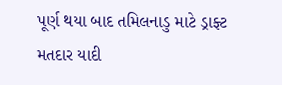પૂર્ણ થયા બાદ તમિલનાડુ માટે ડ્રાફ્ટ મતદાર યાદી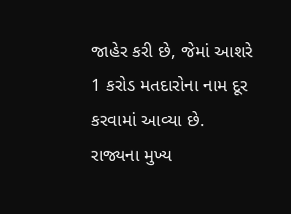જાહેર કરી છે, જેમાં આશરે 1 કરોડ મતદારોના નામ દૂર કરવામાં આવ્યા છે. રાજ્યના મુખ્ય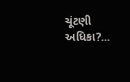ચૂંટણી અધિકા?...